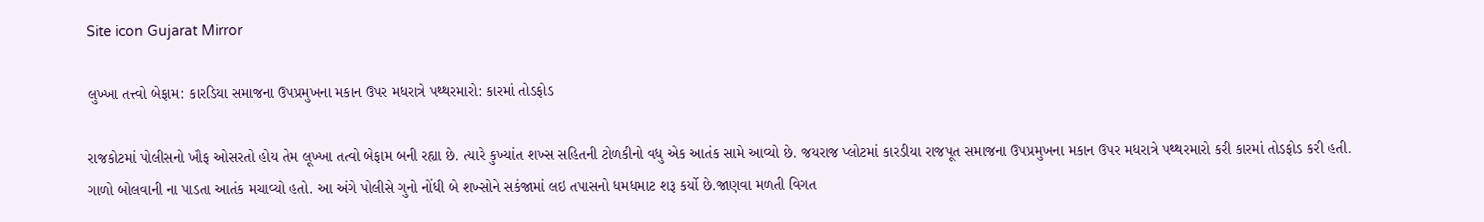Site icon Gujarat Mirror

લુખ્ખા તત્ત્વો બેફામ: કારડિયા સમાજના ઉપપ્રમુખના મકાન ઉપર મધરાત્રે પથ્થરમારો: કારમાં તોડફોડ

રાજકોટમાં પોલીસનો ખૌફ ઓસરતો હોય તેમ લૂખ્ખા તત્વો બેફામ બની રહ્યા છે. ત્યારે કુખ્યાંત શખ્સ સહિતની ટોળકીનો વધુ એક આતંક સામે આવ્યો છે. જયરાજ પ્લોટમાં કારડીયા રાજપૂત સમાજના ઉપપ્રમુખના મકાન ઉપર મધરાત્રે પથ્થરમારો કરી કારમાં તોડફોડ કરી હતી. ગાળો બોલવાની ના પાડતા આતંક મચાવ્યો હતો. આ અંગે પોલીસે ગુનો નોંધી બે શખ્સોને સકંજામાં લઇ તપાસનો ધમધમાટ શરૂ કર્યો છે.જાણવા મળતી વિગત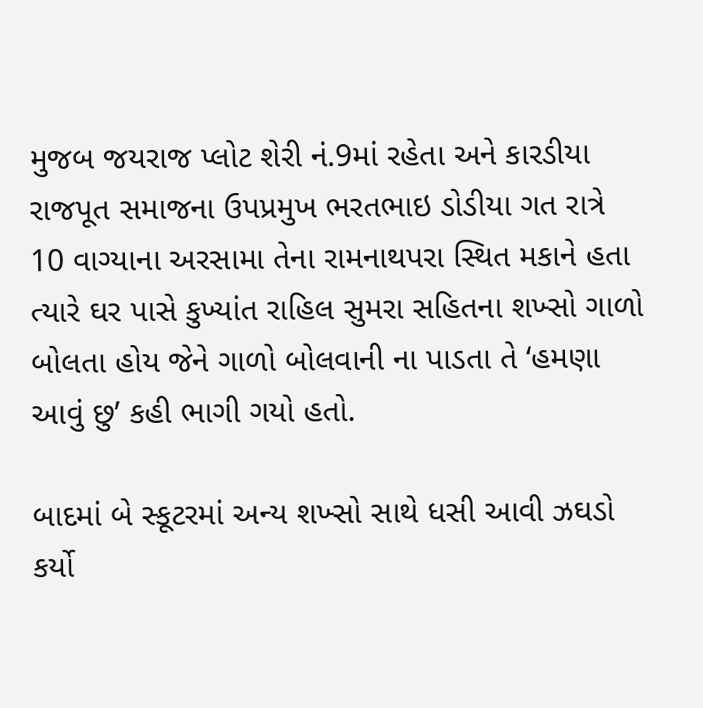મુજબ જયરાજ પ્લોટ શેરી નં.9માં રહેતા અને કારડીયા રાજપૂત સમાજના ઉપપ્રમુખ ભરતભાઇ ડોડીયા ગત રાત્રે 10 વાગ્યાના અરસામા તેના રામનાથપરા સ્થિત મકાને હતા ત્યારે ઘર પાસે કુખ્યાંત રાહિલ સુમરા સહિતના શખ્સો ગાળો બોલતા હોય જેને ગાળો બોલવાની ના પાડતા તે ‘હમણા આવું છુ’ કહી ભાગી ગયો હતો.

બાદમાં બે સ્કૂટરમાં અન્ય શખ્સો સાથે ધસી આવી ઝઘડો કર્યો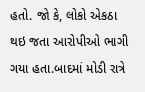હતો. જો કે, લોકો એકઠા થઇ જતા આરોપીઓ ભાગી ગયા હતા.બાદમાં મોડી રાત્રે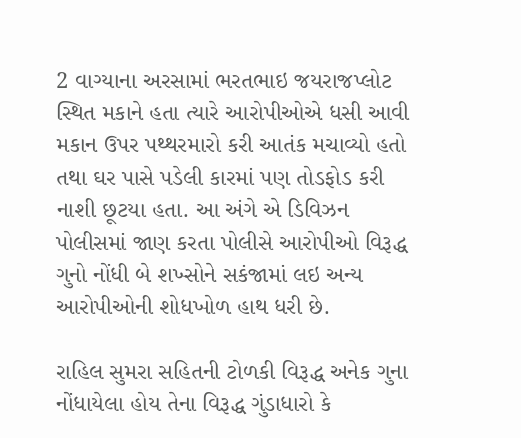2 વાગ્યાના અરસામાં ભરતભાઇ જયરાજપ્લોટ સ્થિત મકાને હતા ત્યારે આરોપીઓએ ધસી આવી મકાન ઉપર પથ્થરમારો કરી આતંક મચાવ્યો હતો તથા ઘર પાસે પડેલી કારમાં પણ તોડફોડ કરી નાશી છૂટયા હતા. આ અંગે એ ડિવિઝન પોલીસમાં જાણ કરતા પોલીસે આરોપીઓ વિરૂદ્ધ ગુનો નોંધી બે શખ્સોને સકંજામાં લઇ અન્ય આરોપીઓની શોધખોળ હાથ ધરી છે.

રાહિલ સુમરા સહિતની ટોળકી વિરૂદ્ધ અનેક ગુના નોંધાયેલા હોય તેના વિરૂદ્ધ ગુંડાધારો કે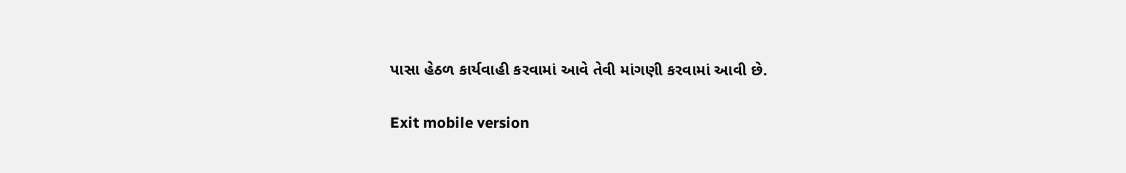પાસા હેઠળ કાર્યવાહી કરવામાં આવે તેવી માંગણી કરવામાં આવી છે.

Exit mobile version